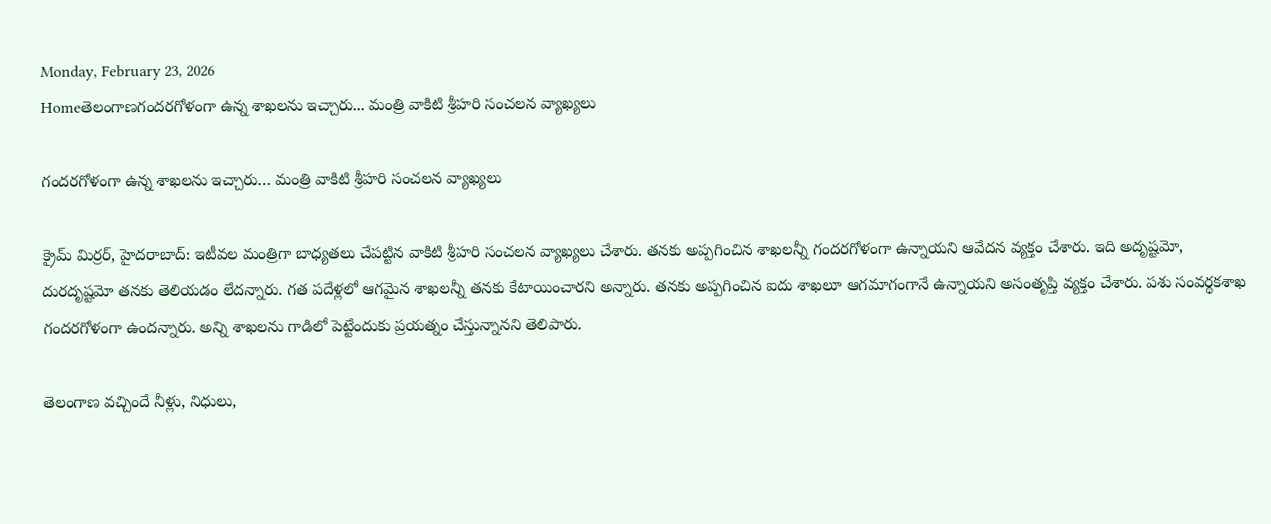Monday, February 23, 2026
Homeతెలంగాణగందరగోళంగా ఉన్న శాఖలను ఇచ్చారు... మంత్రి వాకిటి శ్రీహరి సంచలన వ్యాఖ్యలు

గందరగోళంగా ఉన్న శాఖలను ఇచ్చారు… మంత్రి వాకిటి శ్రీహరి సంచలన వ్యాఖ్యలు

క్రైమ్‌ మిర్రర్‌, హైదరాబాద్‌: ఇటీవల మంత్రిగా బాధ్యతలు చేపట్టిన వాకిటి శ్రీహరి సంచలన వ్యాఖ్యలు చేశారు. తనకు అప్పగించిన శాఖలన్నీ గందరగోళంగా ఉన్నాయని ఆవేదన వ్యక్తం చేశారు. ఇది అదృష్టమో, దురదృష్టమో తనకు తెలియడం లేదన్నారు. గత పదేళ్లలో ఆగమైన శాఖలన్నీ తనకు కేటాయించారని అన్నారు. తనకు అప్పగించిన ఐదు శాఖలూ ఆగమాగంగానే ఉన్నాయని అసంతృప్తి వ్యక్తం చేశారు. పశు సంవర్థకశాఖ గందరగోళంగా ఉందన్నారు. అన్ని శాఖలను గాడిలో పెట్టేందుకు ప్రయత్నం చేస్తున్నానని తెలిపారు.

తెలంగాణ వచ్చిందే నీళ్లు, నిధులు,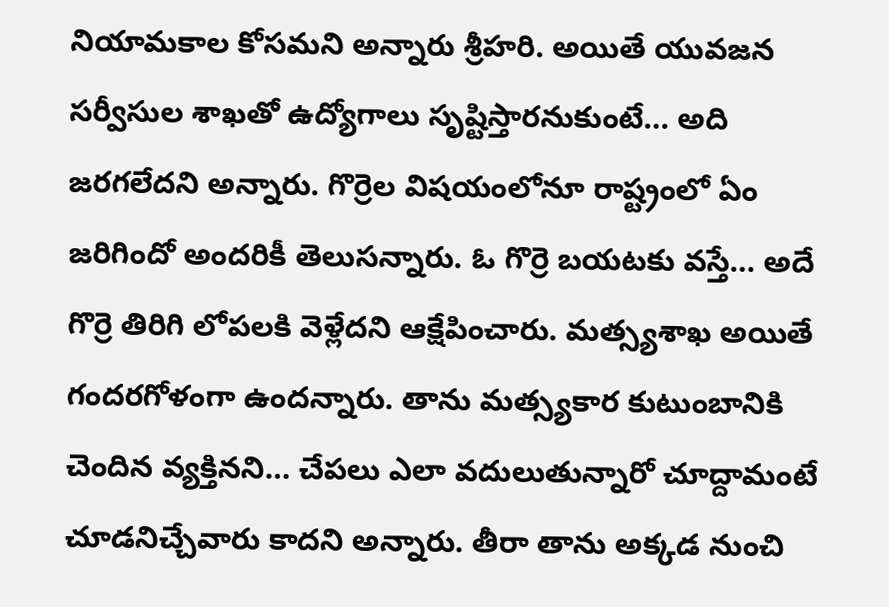నియామకాల కోసమని అన్నారు శ్రీహరి. అయితే యువజన సర్వీసుల శాఖతో ఉద్యోగాలు సృష్టిస్తారనుకుంటే… అది జరగలేదని అన్నారు. గొర్రెల విషయంలోనూ రాష్ట్రంలో ఏం జరిగిందో అందరికీ తెలుసన్నారు. ఓ గొర్రె బయటకు వస్తే… అదే గొర్రె తిరిగి లోపలకి వెళ్లేదని ఆక్షేపించారు. మత్స్యశాఖ అయితే గందరగోళంగా ఉందన్నారు. తాను మత్స్యకార కుటుంబానికి చెందిన వ్యక్తినని… చేపలు ఎలా వదులుతున్నారో చూద్దామంటే చూడనిచ్చేవారు కాదని అన్నారు. తీరా తాను అక్కడ నుంచి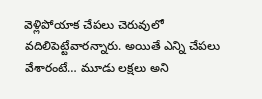వెళ్లిపోయాక చేపలు చెరువులో వదిలిపెట్టేవారన్నారు. అయితే ఎన్ని చేపలు వేశారంటే… మూడు లక్షలు అని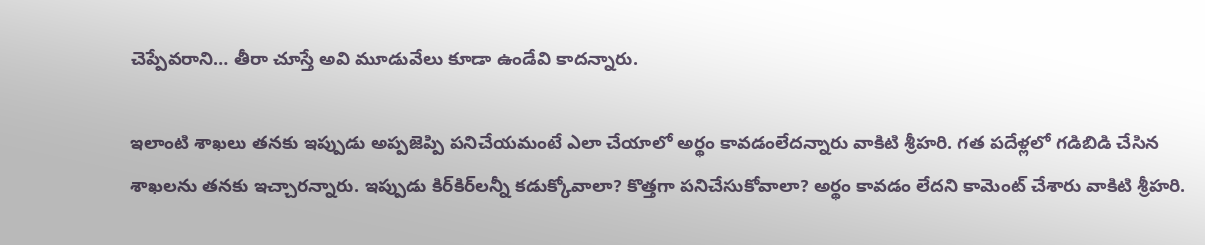చెప్పేవరాని… తీరా చూస్తే అవి మూడువేలు కూడా ఉండేవి కాదన్నారు.

ఇలాంటి శాఖలు తనకు ఇప్పుడు అప్పజెప్పి పనిచేయమంటే ఎలా చేయాలో అర్థం కావడంలేదన్నారు వాకిటి శ్రీహరి. గత పదేళ్లలో గడిబిడి చేసిన శాఖలను తనకు ఇచ్చారన్నారు. ఇప్పుడు కిర్‌కిర్‌లన్నీ కడుక్కోవాలా? కొత్తగా పనిచేసుకోవాలా? అర్థం కావడం లేదని కామెంట్‌ చేశారు వాకిటి శ్రీహరి.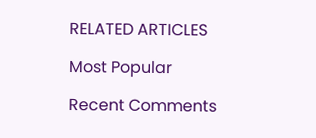RELATED ARTICLES

Most Popular

Recent Comments